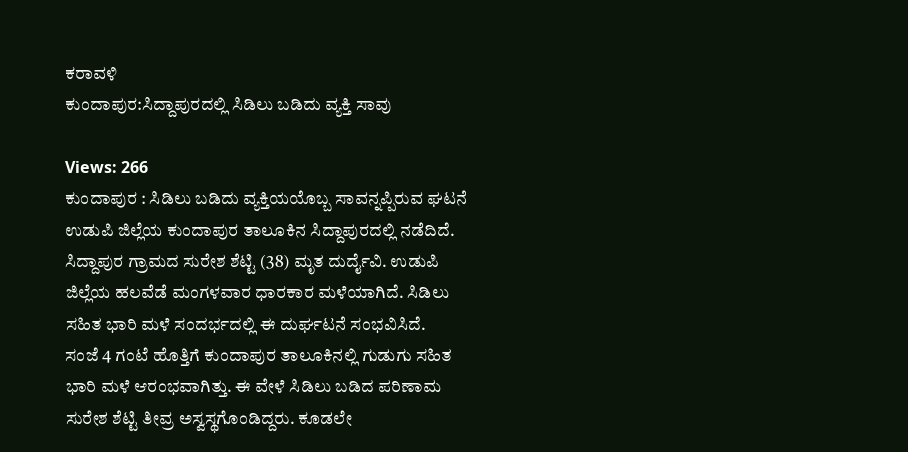ಕರಾವಳಿ
ಕುಂದಾಪುರ:ಸಿದ್ದಾಪುರದಲ್ಲಿ ಸಿಡಿಲು ಬಡಿದು ವ್ಯಕ್ತಿ ಸಾವು

Views: 266
ಕುಂದಾಪುರ : ಸಿಡಿಲು ಬಡಿದು ವ್ಯಕ್ತಿಯಯೊಬ್ಬ ಸಾವನ್ನಪ್ಪಿರುವ ಘಟನೆ ಉಡುಪಿ ಜಿಲ್ಲೆಯ ಕುಂದಾಪುರ ತಾಲೂಕಿನ ಸಿದ್ದಾಪುರದಲ್ಲಿ ನಡೆದಿದೆ.
ಸಿದ್ದಾಪುರ ಗ್ರಾಮದ ಸುರೇಶ ಶೆಟ್ಟಿ (38) ಮೃತ ದುರ್ದೈವಿ. ಉಡುಪಿ ಜಿಲ್ಲೆಯ ಹಲವೆಡೆ ಮಂಗಳವಾರ ಧಾರಕಾರ ಮಳೆಯಾಗಿದೆ. ಸಿಡಿಲು ಸಹಿತ ಭಾರಿ ಮಳೆ ಸಂದರ್ಭದಲ್ಲಿ ಈ ದುರ್ಘಟನೆ ಸಂಭವಿಸಿದೆ.
ಸಂಜೆ 4 ಗಂಟೆ ಹೊತ್ತಿಗೆ ಕುಂದಾಪುರ ತಾಲೂಕಿನಲ್ಲಿ ಗುಡುಗು ಸಹಿತ ಭಾರಿ ಮಳೆ ಆರಂಭವಾಗಿತ್ತು. ಈ ವೇಳೆ ಸಿಡಿಲು ಬಡಿದ ಪರಿಣಾಮ ಸುರೇಶ ಶೆಟ್ಟಿ ತೀವ್ರ ಅಸ್ವಸ್ಥಗೊಂಡಿದ್ದರು. ಕೂಡಲೇ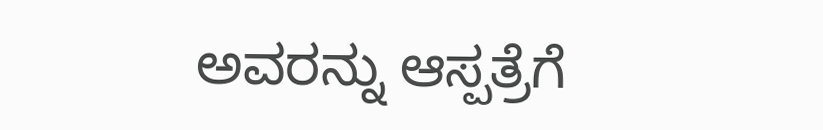ಅವರನ್ನು ಆಸ್ಪತ್ರೆಗೆ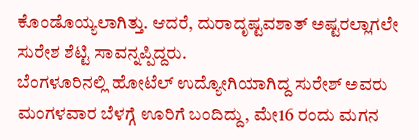ಕೊಂಡೊಯ್ಯಲಾಗಿತ್ತು. ಆದರೆ, ದುರಾದೃಷ್ಟವಶಾತ್ ಅಷ್ಟರಲ್ಲಾಗಲೇ ಸುರೇಶ ಶೆಟ್ಟಿ ಸಾವನ್ನಪ್ಪಿದ್ದರು.
ಬೆಂಗಳೂರಿನಲ್ಲಿ ಹೋಟೆಲ್ ಉದ್ಯೋಗಿಯಾಗಿದ್ದ ಸುರೇಶ್ ಅವರು ಮಂಗಳವಾರ ಬೆಳಗ್ಗೆ ಊರಿಗೆ ಬಂದಿದ್ದು, ಮೇ16 ರಂದು ಮಗನ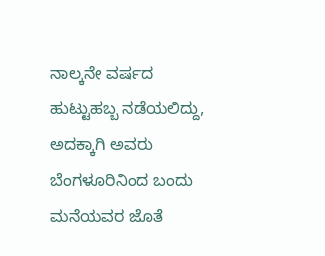ನಾಲ್ಕನೇ ವರ್ಷದ ಹುಟ್ಟುಹಬ್ಬ ನಡೆಯಲಿದ್ದು, ಅದಕ್ಕಾಗಿ ಅವರು ಬೆಂಗಳೂರಿನಿಂದ ಬಂದು ಮನೆಯವರ ಜೊತೆ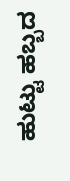ಹುಟ್ಟು ಹಬ್ಬದ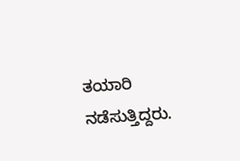ತಯಾರಿ ನಡೆಸುತ್ತಿದ್ದರು.